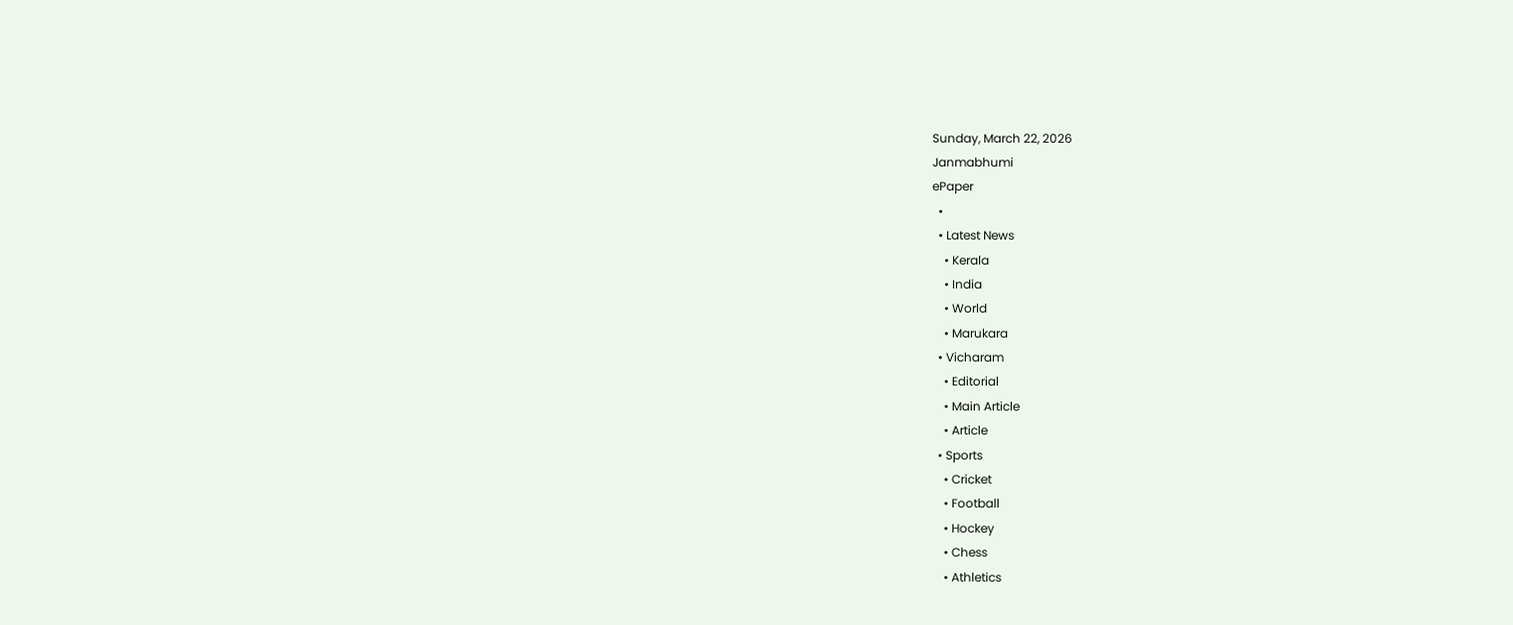Sunday, March 22, 2026
Janmabhumi
ePaper
  •
  • Latest News
    • Kerala
    • India
    • World
    • Marukara
  • Vicharam
    • Editorial
    • Main Article
    • Article
  • Sports
    • Cricket
    • Football
    • Hockey
    • Chess
    • Athletics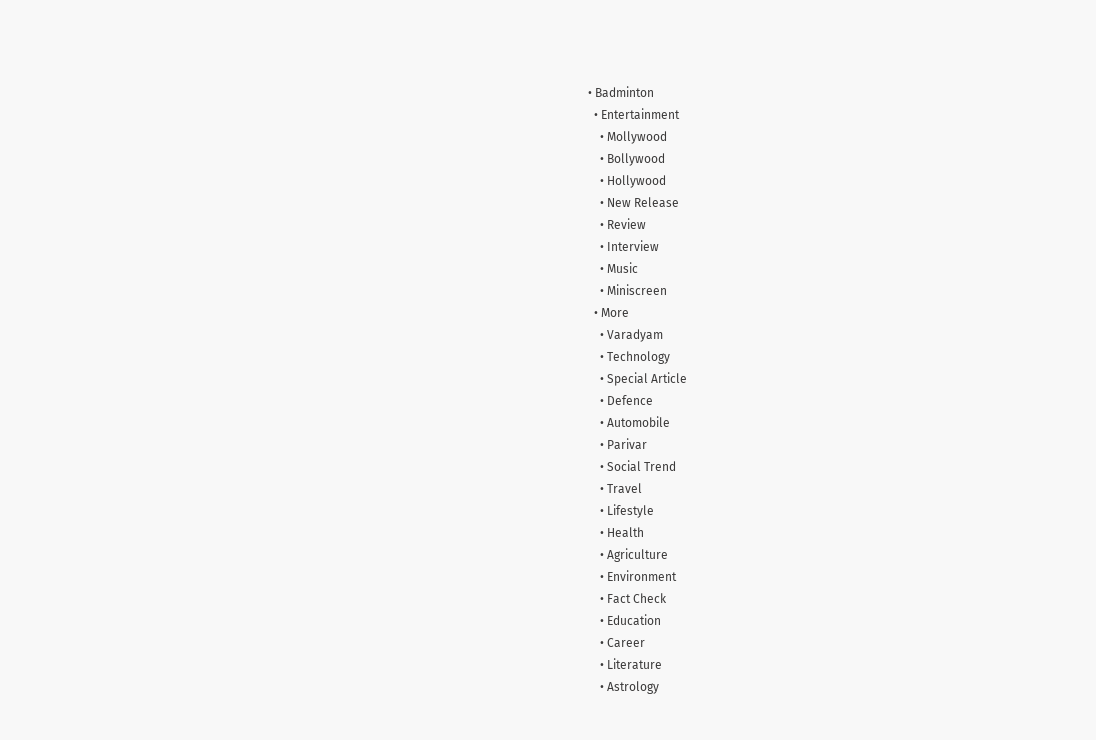• Badminton
  • Entertainment
    • Mollywood
    • Bollywood
    • Hollywood
    • New Release
    • Review
    • Interview
    • Music
    • Miniscreen
  • More
    • Varadyam
    • Technology
    • Special Article
    • Defence
    • Automobile
    • Parivar
    • Social Trend
    • Travel
    • Lifestyle
    • Health
    • Agriculture
    • Environment
    • Fact Check
    • Education
    • Career
    • Literature
    • Astrology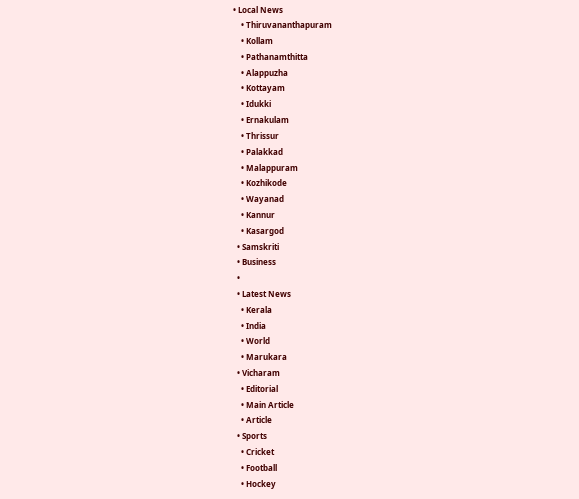• Local News
    • Thiruvananthapuram
    • Kollam
    • Pathanamthitta
    • Alappuzha
    • Kottayam
    • Idukki
    • Ernakulam
    • Thrissur
    • Palakkad
    • Malappuram
    • Kozhikode
    • Wayanad
    • Kannur
    • Kasargod
  • Samskriti
  • Business
  •
  • Latest News
    • Kerala
    • India
    • World
    • Marukara
  • Vicharam
    • Editorial
    • Main Article
    • Article
  • Sports
    • Cricket
    • Football
    • Hockey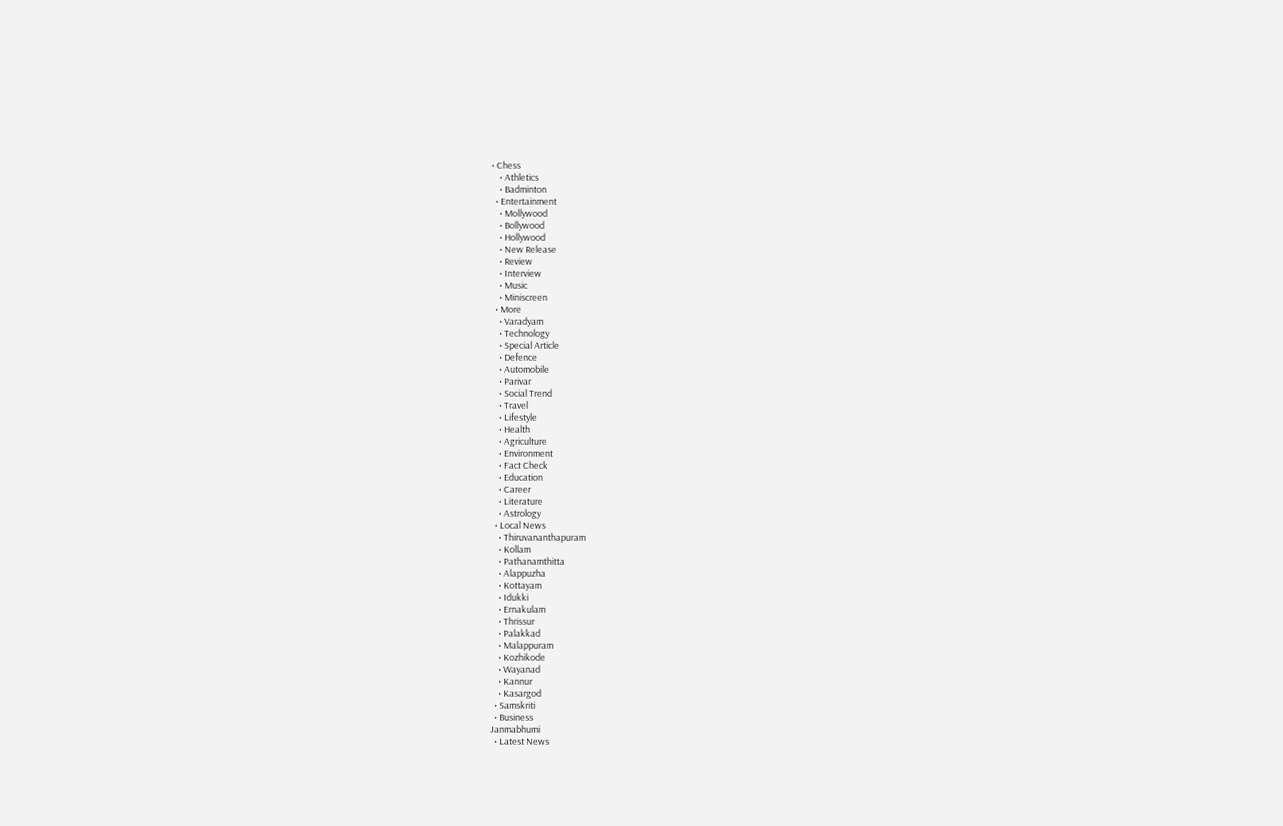• Chess
    • Athletics
    • Badminton
  • Entertainment
    • Mollywood
    • Bollywood
    • Hollywood
    • New Release
    • Review
    • Interview
    • Music
    • Miniscreen
  • More
    • Varadyam
    • Technology
    • Special Article
    • Defence
    • Automobile
    • Parivar
    • Social Trend
    • Travel
    • Lifestyle
    • Health
    • Agriculture
    • Environment
    • Fact Check
    • Education
    • Career
    • Literature
    • Astrology
  • Local News
    • Thiruvananthapuram
    • Kollam
    • Pathanamthitta
    • Alappuzha
    • Kottayam
    • Idukki
    • Ernakulam
    • Thrissur
    • Palakkad
    • Malappuram
    • Kozhikode
    • Wayanad
    • Kannur
    • Kasargod
  • Samskriti
  • Business
Janmabhumi
  • Latest News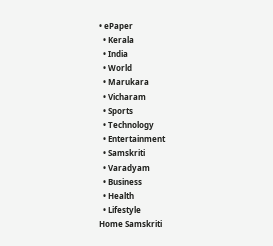• ePaper
  • Kerala
  • India
  • World
  • Marukara
  • Vicharam
  • Sports
  • Technology
  • Entertainment
  • Samskriti
  • Varadyam
  • Business
  • Health
  • Lifestyle
Home Samskriti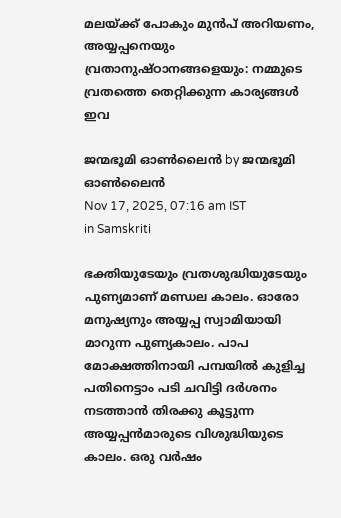മലയ്‌ക്ക് പോകും മുൻപ് അറിയണം, അയ്യപ്പനെയും വ്രതാനുഷ്ഠാനങ്ങളെയും: നമ്മുടെ വ്രതത്തെ തെറ്റിക്കുന്ന കാര്യങ്ങൾ ഇവ

ജന്മഭൂമി ഓണ്‍ലൈന്‍ by ജന്മഭൂമി ഓണ്‍ലൈന്‍
Nov 17, 2025, 07:16 am IST
in Samskriti

ഭക്തിയുടേയും വ്രതശുദ്ധിയുടേയും പുണ്യമാണ് മണ്ഡല കാലം. ഓരോ മനുഷ്യനും അയ്യപ്പ സ്വാമിയായി മാറുന്ന പുണ്യകാലം. പാപ മോക്ഷത്തിനായി പമ്പയില്‍ കുളിച്ച പതിനെട്ടാം പടി ചവിട്ടി ദര്‍ശനം നടത്താന്‍ തിരക്കു കൂട്ടുന്ന അയ്യപ്പന്‍മാരുടെ വിശുദ്ധിയുടെ കാലം. ഒരു വര്‍ഷം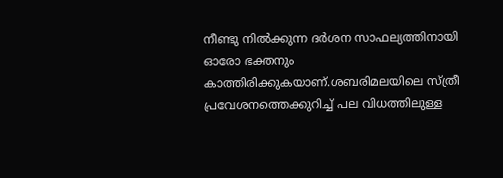നീണ്ടു നില്‍ക്കുന്ന ദര്‍ശന സാഫല്യത്തിനായി ഓരോ ഭക്തനും കാത്തിരിക്കുകയാണ്.ശബരിമലയിലെ സ്ത്രീ പ്രവേശനത്തെക്കുറിച്ച്‌ പല വിധത്തിലുള്ള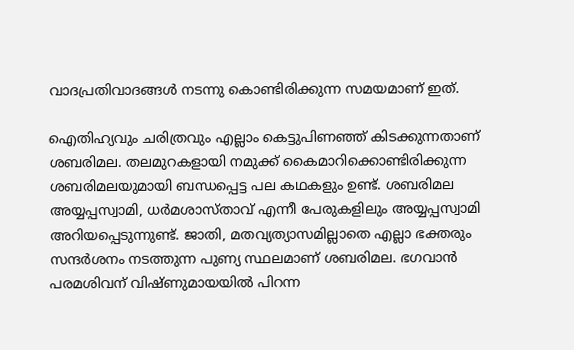വാദപ്രതിവാദങ്ങള്‍ നടന്നു കൊണ്ടിരിക്കുന്ന സമയമാണ് ഇത്.

ഐതിഹ്യവും ചരിത്രവും എല്ലാം കെട്ടുപിണഞ്ഞ് കിടക്കുന്നതാണ് ശബരിമല. തലമുറകളായി നമുക്ക് കൈമാറിക്കൊണ്ടിരിക്കുന്ന ശബരിമലയുമായി ബന്ധപ്പെട്ട പല കഥകളും ഉണ്ട്. ശബരിമല അയ്യപ്പസ്വാമി, ധര്‍മശാസ്താവ് എന്നീ പേരുകളിലും അയ്യപ്പസ്വാമി അറിയപ്പെടുന്നുണ്ട്. ജാതി, മതവ്യത്യാസമില്ലാതെ എല്ലാ ഭക്തരും സന്ദര്‍ശനം നടത്തുന്ന പുണ്യ സ്ഥലമാണ് ശബരിമല. ഭഗവാന്‍ പരമശിവന് വിഷ്ണുമായയില്‍ പിറന്ന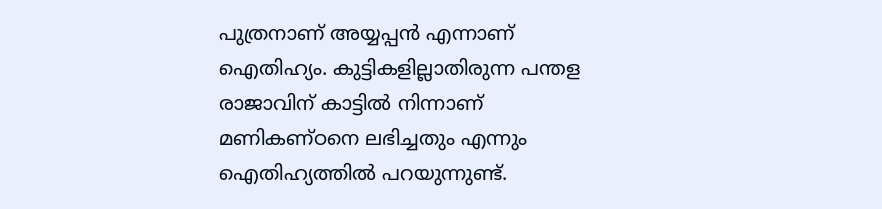പുത്രനാണ് അയ്യപ്പന്‍ എന്നാണ് ഐതിഹ്യം. കുട്ടികളില്ലാതിരുന്ന പന്തള രാജാവിന് കാട്ടില്‍ നിന്നാണ് മണികണ്ഠനെ ലഭിച്ചതും എന്നും ഐതിഹ്യത്തില്‍ പറയുന്നുണ്ട്.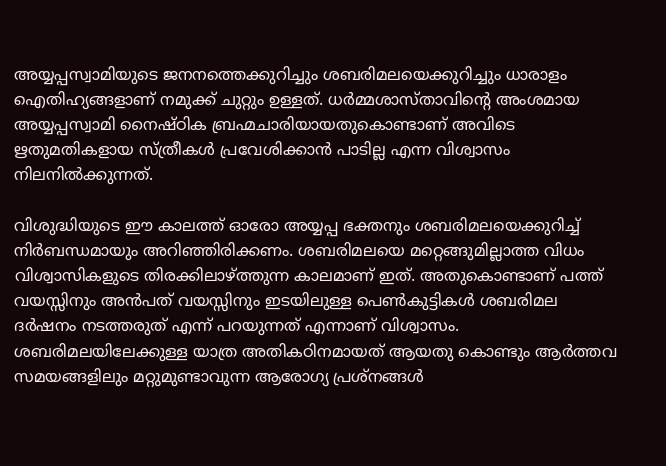അയ്യപ്പസ്വാമിയുടെ ജനനത്തെക്കുറിച്ചും ശബരിമലയെക്കുറിച്ചും ധാരാളം ഐതിഹ്യങ്ങളാണ് നമുക്ക് ചുറ്റും ഉള്ളത്. ധര്‍മ്മശാസ്താവിന്റെ അംശമായ അയ്യപ്പസ്വാമി നൈഷ്ഠിക ബ്രഹ്മചാരിയായതുകൊണ്ടാണ് അവിടെ ഋതുമതികളായ സ്ത്രീകള്‍ പ്രവേശിക്കാന്‍ പാടില്ല എന്ന വിശ്വാസം നിലനില്‍ക്കുന്നത്.

വിശുദ്ധിയുടെ ഈ കാലത്ത് ഓരോ അയ്യപ്പ ഭക്തനും ശബരിമലയെക്കുറിച്ച്‌ നിര്‍ബന്ധമായും അറിഞ്ഞിരിക്കണം. ശബരിമലയെ മറ്റെങ്ങുമില്ലാത്ത വിധം വിശ്വാസികളുടെ തിരക്കിലാഴ്‌ത്തുന്ന കാലമാണ് ഇത്. അതുകൊണ്ടാണ് പത്ത് വയസ്സിനും അന്‍പത് വയസ്സിനും ഇടയിലുള്ള പെണ്‍കുട്ടികള്‍ ശബരിമല ദര്‍ഷനം നടത്തരുത് എന്ന് പറയുന്നത് എന്നാണ് വിശ്വാസം. ശബരിമലയിലേക്കുള്ള യാത്ര അതികഠിനമായത് ആയതു കൊണ്ടും ആര്‍ത്തവ സമയങ്ങളിലും മറ്റുമുണ്ടാവുന്ന ആരോഗ്യ പ്രശ്‌നങ്ങള്‍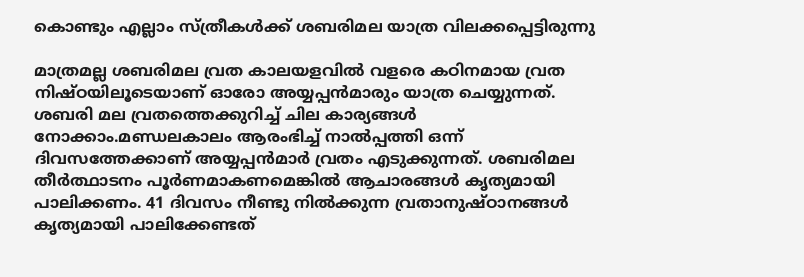കൊണ്ടും എല്ലാം സ്ത്രീകള്‍ക്ക് ശബരിമല യാത്ര വിലക്കപ്പെട്ടിരുന്നു

മാത്രമല്ല ശബരിമല വ്രത കാലയളവില്‍ വളരെ കഠിനമായ വ്രത നിഷ്ഠയിലൂടെയാണ് ഓരോ അയ്യപ്പന്‍മാരും യാത്ര ചെയ്യുന്നത്. ശബരി മല വ്രതത്തെക്കുറിച്ച്‌ ചില കാര്യങ്ങള്‍ നോക്കാം.മണ്ഡലകാലം ആരംഭിച്ച്‌ നാല്‍പ്പത്തി ഒന്ന് ദിവസത്തേക്കാണ് അയ്യപ്പന്‍മാര്‍ വ്രതം എടുക്കുന്നത്. ശബരിമല തീര്‍ത്ഥാടനം പൂര്‍ണമാകണമെങ്കില്‍ ആചാരങ്ങള്‍ കൃത്യമായി പാലിക്കണം. 41 ദിവസം നീണ്ടു നില്‍ക്കുന്ന വ്രതാനുഷ്ഠാനങ്ങള്‍ കൃത്യമായി പാലിക്കേണ്ടത്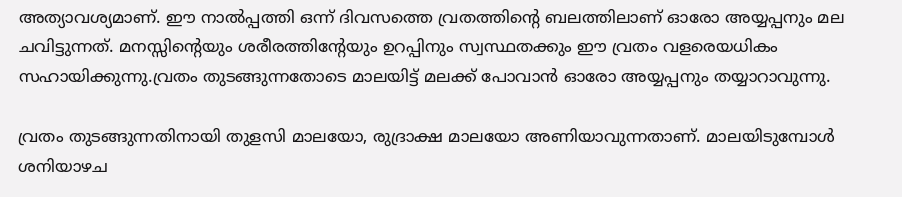അത്യാവശ്യമാണ്. ഈ നാല്‍പ്പത്തി ഒന്ന് ദിവസത്തെ വ്രതത്തിന്റെ ബലത്തിലാണ് ഓരോ അയ്യപ്പനും മല ചവിട്ടുന്നത്. മനസ്സിന്റെയും ശരീരത്തിന്റേയും ഉറപ്പിനും സ്വസ്ഥതക്കും ഈ വ്രതം വളരെയധികം സഹായിക്കുന്നു.വ്രതം തുടങ്ങുന്നതോടെ മാലയിട്ട് മലക്ക് പോവാന്‍ ഓരോ അയ്യപ്പനും തയ്യാറാവുന്നു.

വ്രതം തുടങ്ങുന്നതിനായി തുളസി മാലയോ, രുദ്രാക്ഷ മാലയോ അണിയാവുന്നതാണ്. മാലയിടുമ്പോള്‍ ശനിയാഴച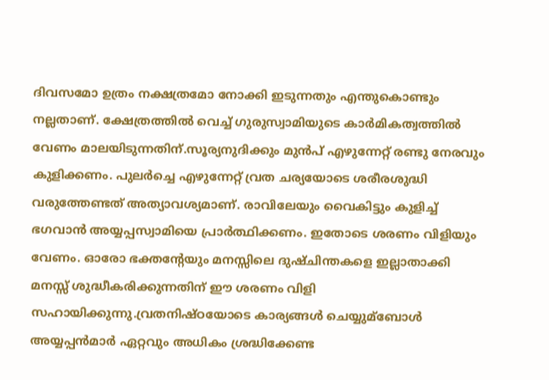ദിവസമോ ഉത്രം നക്ഷത്രമോ നോക്കി ഇടുന്നതും എന്തുകൊണ്ടും നല്ലതാണ്. ക്ഷേത്രത്തില്‍ വെച്ച്‌ ഗുരുസ്വാമിയുടെ കാര്‍മികത്വത്തില്‍ വേണം മാലയിടുന്നതിന്.സൂര്യനുദിക്കും മുന്‍പ് എഴുന്നേറ്റ് രണ്ടു നേരവും കുളിക്കണം. പുലര്‍ച്ചെ എഴുന്നേറ്റ് വ്രത ചര്യയോടെ ശരീരശുദ്ധി വരുത്തേണ്ടത് അത്യാവശ്യമാണ്. രാവിലേയും വൈകിട്ടും കുളിച്ച്‌ ഭഗവാന്‍ അയ്യപ്പസ്വാമിയെ പ്രാര്‍ത്ഥിക്കണം. ഇതോടെ ശരണം വിളിയും വേണം. ഓരോ ഭക്തന്റേയും മനസ്സിലെ ദുഷ്ചിന്തകളെ ഇല്ലാതാക്കി മനസ്സ് ശുദ്ധീകരിക്കുന്നതിന് ഈ ശരണം വിളി സഹായിക്കുന്നു.വ്രതനിഷ്ഠയോടെ കാര്യങ്ങള്‍ ചെയ്യുമ്ബോള്‍ അയ്യപ്പന്‍മാര്‍ ഏറ്റവും അധികം ശ്രദ്ധിക്കേണ്ട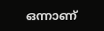ഒന്നാണ്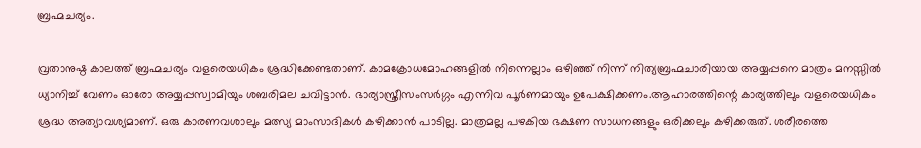ബ്രഹ്മചര്യം.

വ്രതാനുഷ്ഠ കാലത്ത് ബ്രഹ്മചര്യം വളരെയധികം ശ്രദ്ധിക്കേണ്ടതാണ്. കാമക്രോധമോഹങ്ങളില്‍ നിന്നെല്ലാം ഒഴിഞ്ഞ് നിന്ന് നിത്യബ്രഹ്മചാരിയായ അയ്യപ്പനെ മാത്രം മനസ്സില്‍ ധ്യാനിച്ച്‌ വേണം ഓരോ അയ്യപ്പസ്വാമിയും ശബരിമല ചവിട്ടാന്‍. ഭാര്യാസ്ത്രീസംസര്‍ഗ്ഗം എന്നിവ പൂര്‍ണമായും ഉപേക്ഷിക്കണം.ആഹാരത്തിന്റെ കാര്യത്തിലും വളരെയധികം ശ്രദ്ധ അത്യാവശ്യമാണ്. ഒരു കാരണവശാലും മത്സ്യ മാംസാദികള്‍ കഴിക്കാന്‍ പാടില്ല. മാത്രമല്ല പഴകിയ ഭക്ഷണ സാധനങ്ങളും ഒരിക്കലും കഴിക്കരുത്. ശരീരത്തെ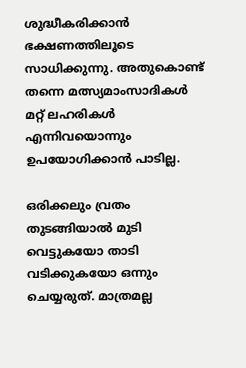ശുദ്ധീകരിക്കാന്‍ ഭക്ഷണത്തിലൂടെ സാധിക്കുന്നു. അതുകൊണ്ട് തന്നെ മത്സ്യമാംസാദികള്‍ മറ്റ് ലഹരികള്‍ എന്നിവയൊന്നും ഉപയോഗിക്കാന്‍ പാടില്ല.

ഒരിക്കലും വ്രതം തുടങ്ങിയാല്‍ മുടി വെട്ടുകയോ താടി വടിക്കുകയോ ഒന്നും ചെയ്യരുത്. മാത്രമല്ല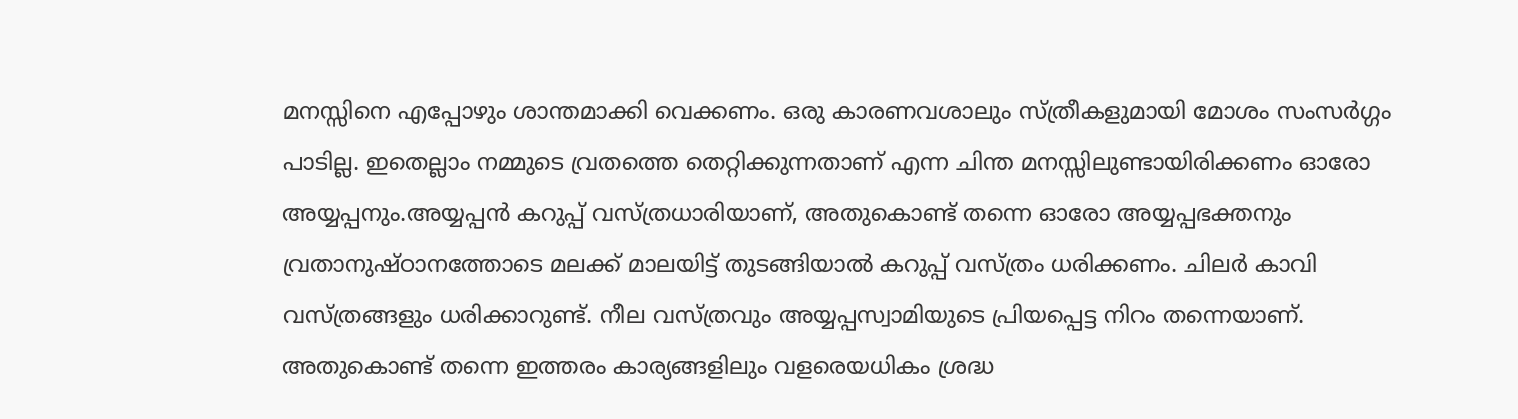മനസ്സിനെ എപ്പോഴും ശാന്തമാക്കി വെക്കണം. ഒരു കാരണവശാലും സ്ത്രീകളുമായി മോശം സംസര്‍ഗ്ഗം പാടില്ല. ഇതെല്ലാം നമ്മുടെ വ്രതത്തെ തെറ്റിക്കുന്നതാണ് എന്ന ചിന്ത മനസ്സിലുണ്ടായിരിക്കണം ഓരോ അയ്യപ്പനും.അയ്യപ്പന്‍ കറുപ്പ് വസ്ത്രധാരിയാണ്, അതുകൊണ്ട് തന്നെ ഓരോ അയ്യപ്പഭക്തനും വ്രതാനുഷ്ഠാനത്തോടെ മലക്ക് മാലയിട്ട് തുടങ്ങിയാല്‍ കറുപ്പ് വസ്ത്രം ധരിക്കണം. ചിലര്‍ കാവി വസ്ത്രങ്ങളും ധരിക്കാറുണ്ട്. നീല വസ്ത്രവും അയ്യപ്പസ്വാമിയുടെ പ്രിയപ്പെട്ട നിറം തന്നെയാണ്. അതുകൊണ്ട് തന്നെ ഇത്തരം കാര്യങ്ങളിലും വളരെയധികം ശ്രദ്ധ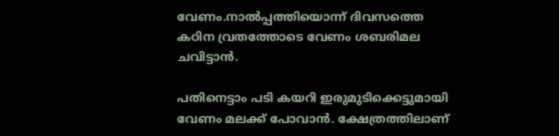വേണം.നാല്‍പ്പത്തിയൊന്ന് ദിവസത്തെ കഠിന വ്രതത്തോടെ വേണം ശബരിമല ചവിട്ടാന്‍.

പതിനെട്ടാം പടി കയറി ഇരുമുടിക്കെട്ടുമായി വേണം മലക്ക് പോവാന്‍. ക്ഷേത്രത്തിലാണ്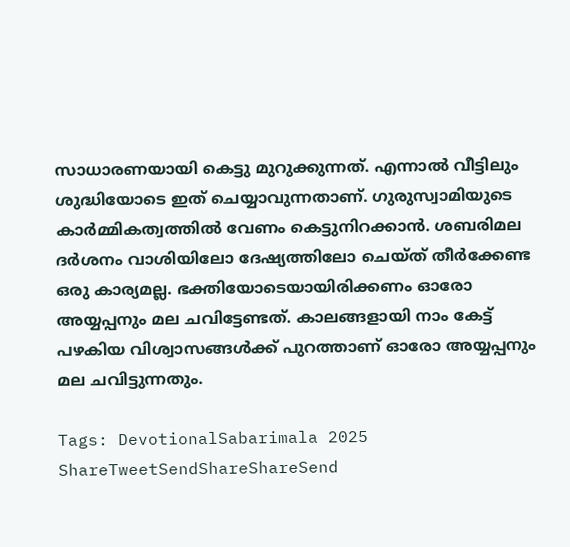സാധാരണയായി കെട്ടു മുറുക്കുന്നത്. എന്നാല്‍ വീട്ടിലും ശുദ്ധിയോടെ ഇത് ചെയ്യാവുന്നതാണ്. ഗുരുസ്വാമിയുടെ കാര്‍മ്മികത്വത്തില്‍ വേണം കെട്ടുനിറക്കാന്‍. ശബരിമല ദര്‍ശനം വാശിയിലോ ദേഷ്യത്തിലോ ചെയ്ത് തീര്‍ക്കേണ്ട ഒരു കാര്യമല്ല. ഭക്തിയോടെയായിരിക്കണം ഓരോ അയ്യപ്പനും മല ചവിട്ടേണ്ടത്. കാലങ്ങളായി നാം കേട്ട് പഴകിയ വിശ്വാസങ്ങള്‍ക്ക് പുറത്താണ് ഓരോ അയ്യപ്പനും മല ചവിട്ടുന്നതും.

Tags: DevotionalSabarimala 2025
ShareTweetSendShareShareSend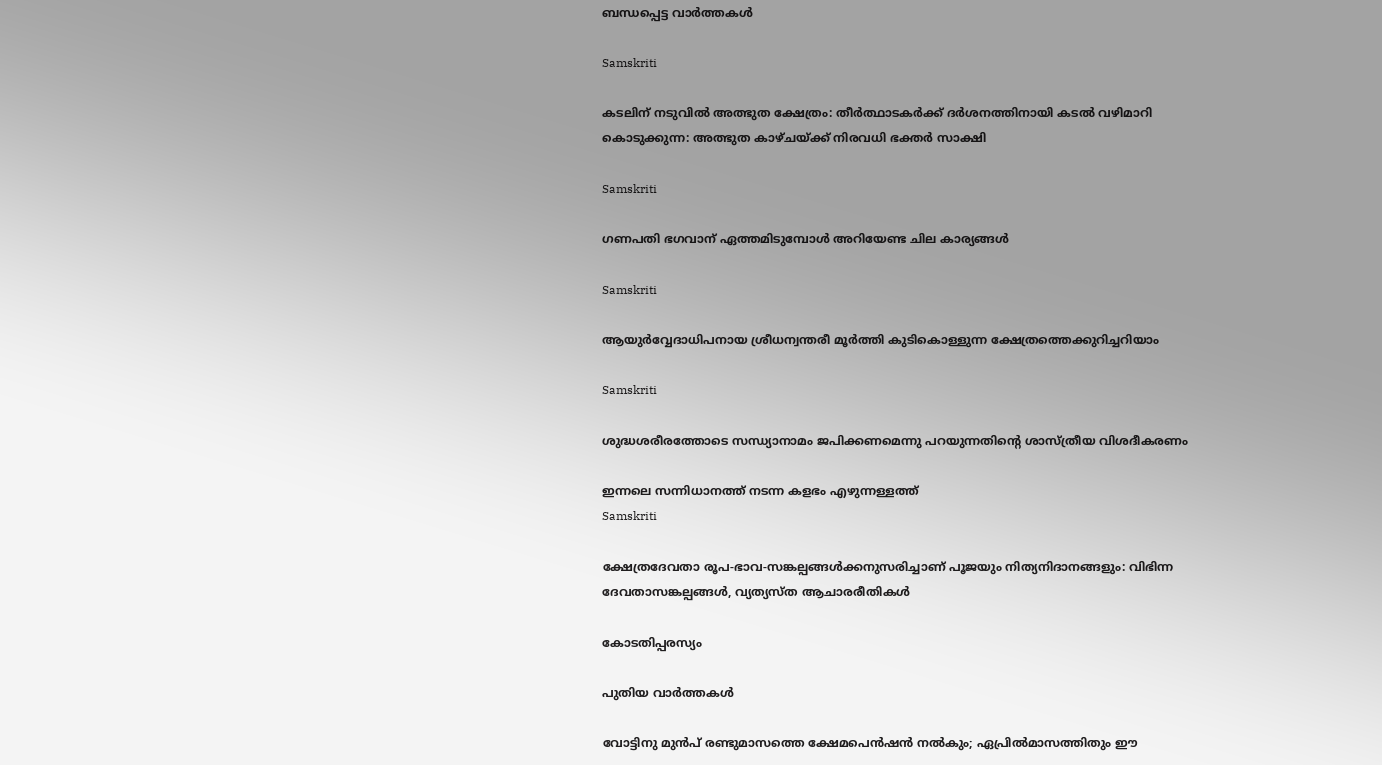ബന്ധപ്പെട്ട വാര്‍ത്തകള്‍

Samskriti

കടലിന് നടുവില്‍ അത്ഭുത ക്ഷേത്രം: തീര്‍ത്ഥാടകര്‍ക്ക് ദര്‍ശനത്തിനായി കടല്‍ വഴിമാറി കൊടുക്കുന്ന: അത്ഭുത കാഴ്ചയ്‌ക്ക് നിരവധി ഭക്തര്‍ സാക്ഷി

Samskriti

ഗണപതി ഭഗവാന് ഏത്തമിടുമ്പോള്‍ അറിയേണ്ട ചില കാര്യങ്ങള്‍

Samskriti

ആയുർവ്വേദാധിപനായ ശ്രീധന്വന്തരീ മൂർത്തി കുടികൊള്ളുന്ന ക്ഷേത്രത്തെക്കുറിച്ചറിയാം

Samskriti

ശുദ്ധശരീരത്തോടെ സന്ധ്യാനാമം ജപിക്കണമെന്നു പറയുന്നതിന്റെ ശാസ്ത്രീയ വിശദീകരണം

ഇന്നലെ സന്നിധാനത്ത് നടന്ന കളഭം എഴുന്നള്ളത്ത്‌
Samskriti

ക്ഷേത്രദേവതാ രൂപ-ഭാവ-സങ്കല്പങ്ങൾക്കനുസരിച്ചാണ് പൂജയും നിത്യനിദാനങ്ങളും: വിഭിന്ന ദേവതാസങ്കല്പങ്ങൾ, വ്യത്യസ്ത ആചാരരീതികൾ

കോടതിപ്പരസ്യം

പുതിയ വാര്‍ത്തകള്‍

വോട്ടിനു മുൻപ് രണ്ടുമാസത്തെ ക്ഷേമപെൻഷൻ നൽകും; ഏപ്രിൽമാസത്തിതും ഈ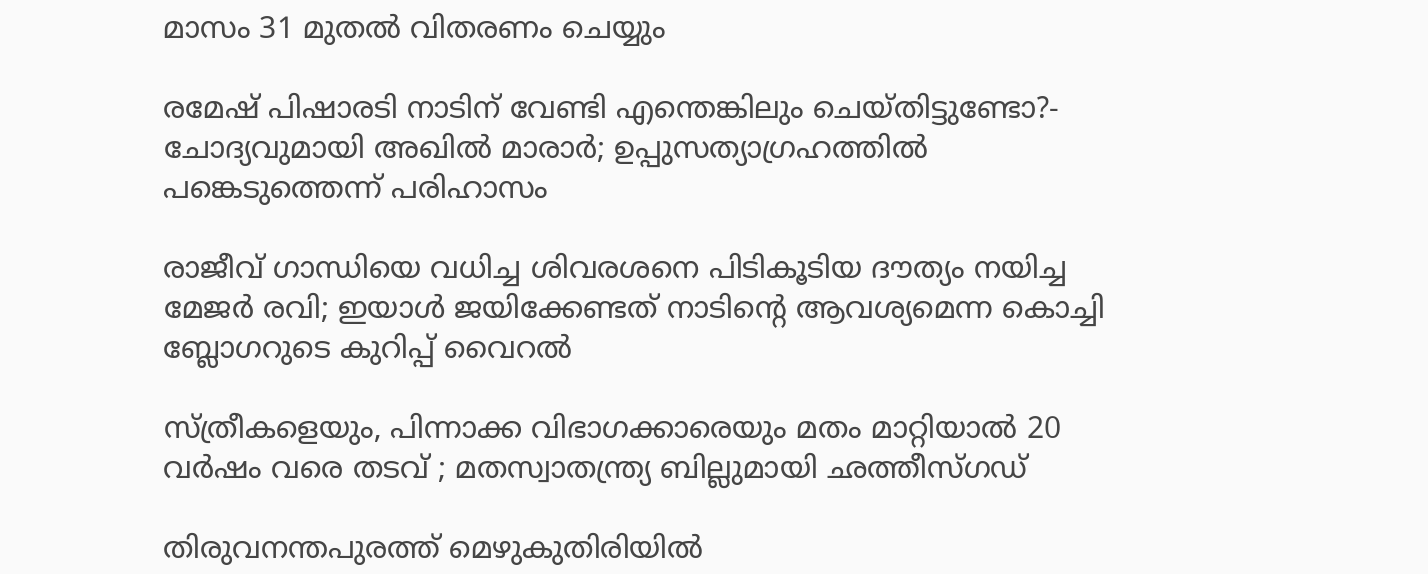മാസം 31 മുതൽ വിതരണം ചെയ്യും

രമേഷ് പിഷാരടി നാടിന് വേണ്ടി എന്തെങ്കിലും ചെയ്തിട്ടുണ്ടോ?- ചോദ്യവുമായി അഖില്‍ മാരാര്‍; ഉപ്പുസത്യാഗ്രഹത്തില്‍ പങ്കെടുത്തെന്ന് പരിഹാസം

രാജീവ് ഗാന്ധിയെ വധിച്ച ശിവരശനെ പിടികൂടിയ ദൗത്യം നയിച്ച മേജർ രവി; ഇയാള്‍ ജയിക്കേണ്ടത് നാടിന്റെ ആവശ്യമെന്ന കൊച്ചി ബ്ലോഗറുടെ കുറിപ്പ് വൈറല്‍

സ്ത്രീകളെയും, പിന്നാക്ക വിഭാഗക്കാരെയും മതം മാറ്റിയാൽ 20 വർഷം വരെ തടവ് ; മതസ്വാതന്ത്ര്യ ബില്ലുമായി ഛത്തീസ്ഗഡ്

തിരുവനന്തപുരത്ത് മെഴുകുതിരിയില്‍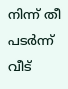നിന്ന് തീ പടര്‍ന്ന് വീട്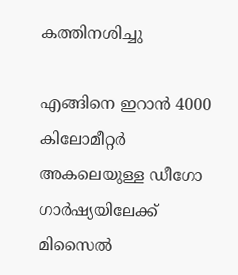കത്തിനശിച്ചു

എങ്ങിനെ ഇറാന്‍ 4000 കിലോമീറ്റർ അകലെയുള്ള ഡീഗോ ഗാർഷ്യയിലേക്ക് മിസൈല്‍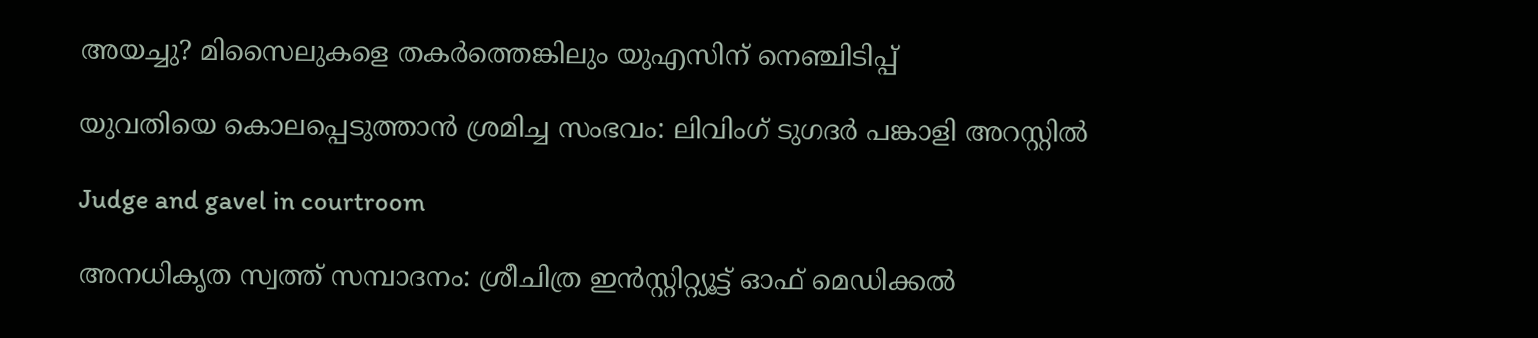അയച്ചു? മിസൈലുകളെ തകര്‍ത്തെങ്കിലും യുഎസിന് നെഞ്ചിടിപ്പ്

യുവതിയെ കൊലപ്പെടുത്താന്‍ ശ്രമിച്ച സംഭവം: ലിവിംഗ് ടുഗദര്‍ പങ്കാളി അറസ്റ്റില്‍

Judge and gavel in courtroom

അനധികൃത സ്വത്ത് സമ്പാദനം: ശ്രീചിത്ര ഇന്‍സ്റ്റിറ്റ്യൂട്ട് ഓഫ് മെഡിക്കല്‍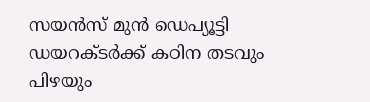സയന്‍സ് മുന്‍ ഡെപ്യൂട്ടി ഡയറക്ടര്‍ക്ക് കഠിന തടവും പിഴയും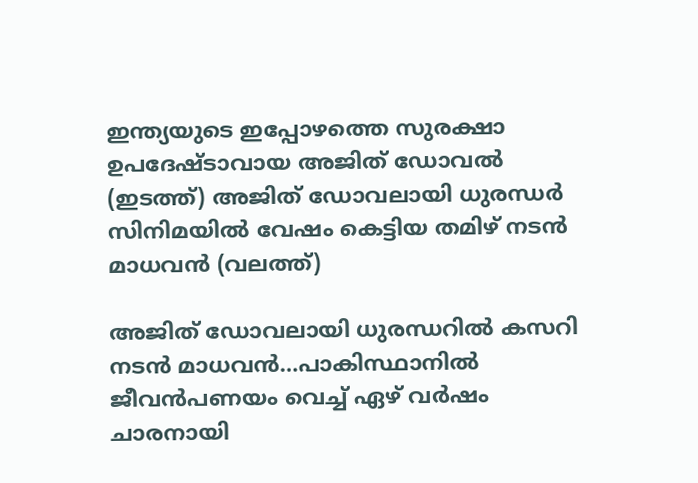ഇന്ത്യയുടെ ഇപ്പോഴത്തെ സുരക്ഷാ ഉപദേഷ്ടാവായ അജിത് ഡോവല്‍ (ഇടത്ത്) അജിത് ഡോവലായി ധുരന്ധര്‍ സിനിമയില്‍ വേഷം കെട്ടിയ തമിഴ് നടന്‍ മാധവന്‍ (വലത്ത്)

അജിത് ഡോവലായി ധുരന്ധറില്‍ കസറി നടന്‍ മാധവന്‍…പാകിസ്ഥാനില്‍ ജീവന്‍പണയം വെച്ച് ഏഴ് വര്‍ഷം ചാരനായി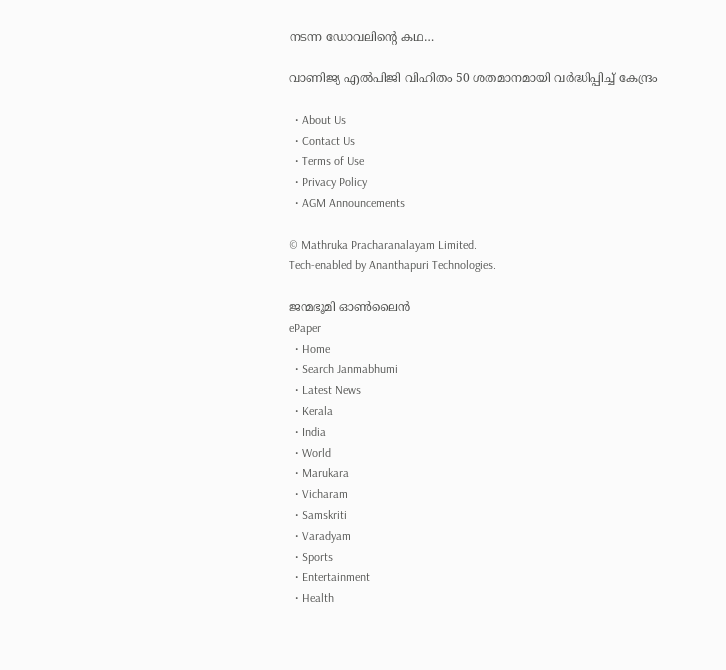നടന്ന ഡോവലിന്റെ കഥ…

വാണിജ്യ എല്‍പിജി വിഹിതം 50 ശതമാനമായി വര്‍ദ്ധിപ്പിച്ച് കേന്ദ്രം

  • About Us
  • Contact Us
  • Terms of Use
  • Privacy Policy
  • AGM Announcements

© Mathruka Pracharanalayam Limited.
Tech-enabled by Ananthapuri Technologies.

ജന്മഭൂമി ഓണ്‍ലൈന്‍
ePaper
  • Home
  • Search Janmabhumi
  • Latest News
  • Kerala
  • India
  • World
  • Marukara
  • Vicharam
  • Samskriti
  • Varadyam
  • Sports
  • Entertainment
  • Health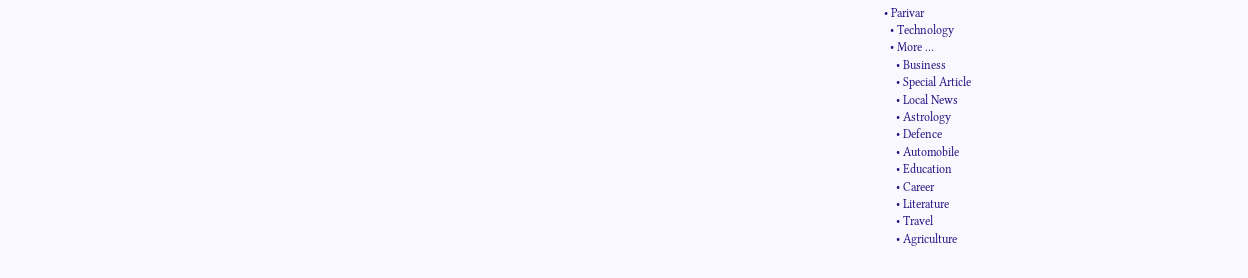• Parivar
  • Technology
  • More …
    • Business
    • Special Article
    • Local News
    • Astrology
    • Defence
    • Automobile
    • Education
    • Career
    • Literature
    • Travel
    • Agriculture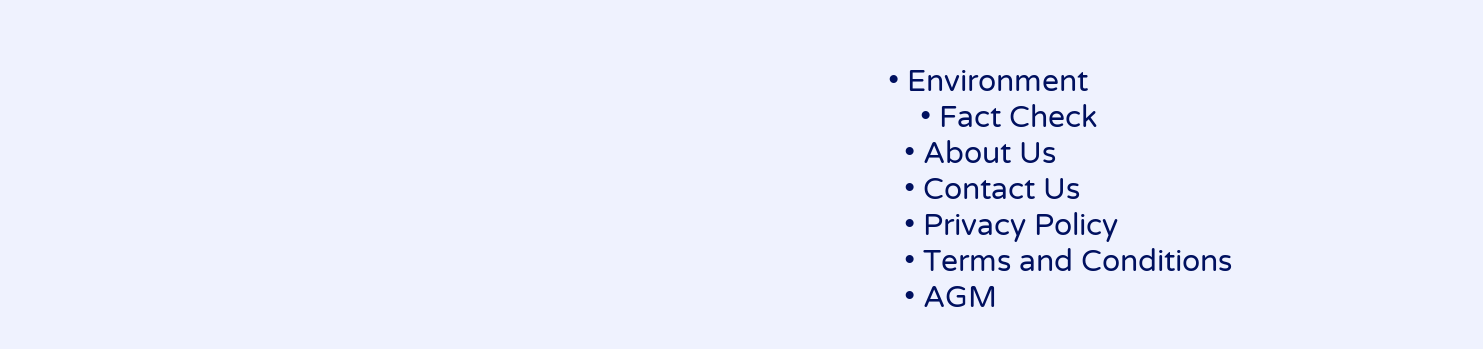• Environment
    • Fact Check
  • About Us
  • Contact Us
  • Privacy Policy
  • Terms and Conditions
  • AGM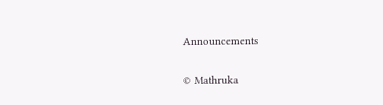Announcements

© Mathruka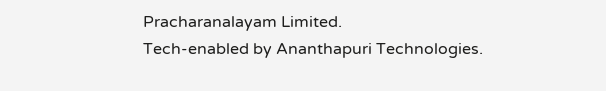Pracharanalayam Limited.
Tech-enabled by Ananthapuri Technologies.